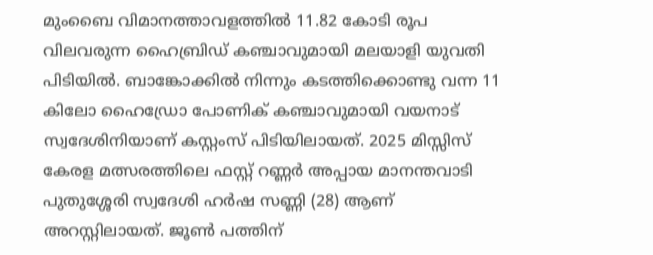മുംബൈ വിമാനത്താവളത്തില്‍ 11.82 കോടി രൂപ വിലവരുന്ന ഹൈബ്രിഡ് കഞ്ചാവുമായി മലയാളി യുവതി പിടിയില്‍. ബാങ്കോക്കില്‍ നിന്നും കടത്തിക്കൊണ്ടു വന്ന 11 കിലോ ഹൈഡ്രോ പോണിക് കഞ്ചാവുമായി വയനാട് സ്വദേശിനിയാണ് കസ്റ്റംസ് പിടിയിലായത്. 2025 മിസ്സിസ് കേരള മത്സരത്തിലെ ഫസ്റ്റ് റണ്ണര്‍ അപ്പായ മാനന്തവാടി പുതുശ്ശേരി സ്വദേശി ഹര്‍ഷ സണ്ണി (28) ആണ് അറസ്റ്റിലായത്. ജൂണ്‍ പത്തിന്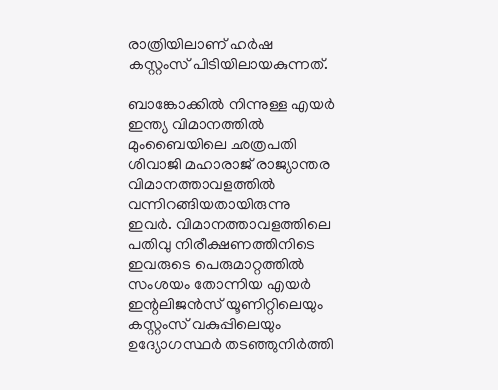രാത്രിയിലാണ് ഹര്‍ഷ കസ്റ്റംസ് പിടിയിലായകുന്നത്.

ബാങ്കോക്കില്‍ നിന്നുള്ള എയര്‍ ഇന്ത്യ വിമാനത്തില്‍ മുംബൈയിലെ ഛത്രപതി ശിവാജി മഹാരാജ് രാജ്യാന്തര വിമാനത്താവളത്തില്‍ വന്നിറങ്ങിയതായിരുന്നു ഇവര്‍. വിമാനത്താവളത്തിലെ പതിവു നിരീക്ഷണത്തിനിടെ ഇവരുടെ പെരുമാറ്റത്തില്‍ സംശയം തോന്നിയ എയര്‍ ഇന്റലിജന്‍സ് യൂണിറ്റിലെയും കസ്റ്റംസ് വകുപ്പിലെയും ഉദ്യോഗസ്ഥര്‍ തടഞ്ഞുനിര്‍ത്തി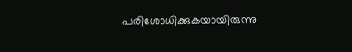പരിശോധിക്കുകയായിരുന്നു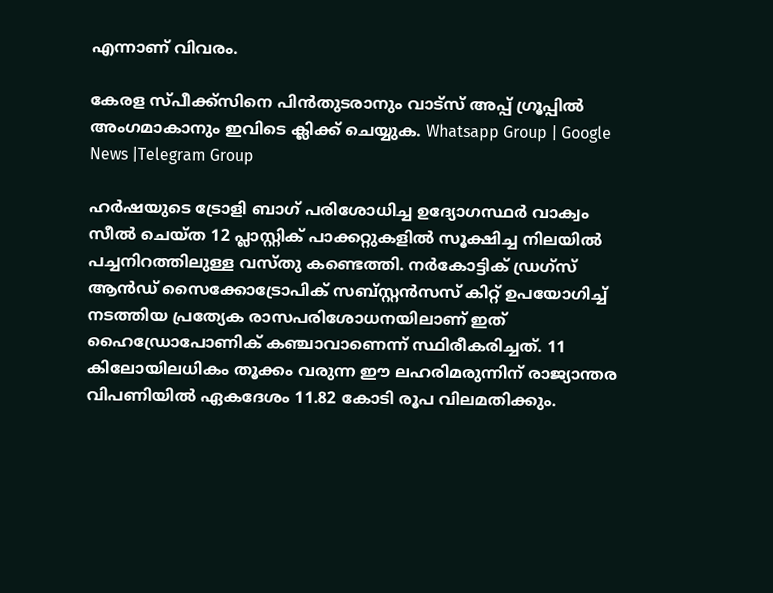എന്നാണ് വിവരം.

കേരള സ്പീക്ക്സിനെ പിൻതുടരാനും വാട്സ് അപ്പ് ഗ്രൂപ്പിൽ അംഗമാകാനും ഇവിടെ ക്ലിക്ക് ചെയ്യുക. Whatsapp Group | Google News |Telegram Group

ഹര്‍ഷയുടെ ട്രോളി ബാഗ് പരിശോധിച്ച ഉദ്യോഗസ്ഥര്‍ വാക്വം സീല്‍ ചെയ്ത 12 പ്ലാസ്റ്റിക് പാക്കറ്റുകളില്‍ സൂക്ഷിച്ച നിലയില്‍ പച്ചനിറത്തിലുള്ള വസ്തു കണ്ടെത്തി. നര്‍കോട്ടിക് ഡ്രഗ്സ് ആന്‍ഡ് സൈക്കോട്രോപിക് സബ്സ്റ്റന്‍സസ് കിറ്റ് ഉപയോഗിച്ച്‌ നടത്തിയ പ്രത്യേക രാസപരിശോധനയിലാണ് ഇത് ഹൈഡ്രോപോണിക് കഞ്ചാവാണെന്ന് സ്ഥിരീകരിച്ചത്. 11 കിലോയിലധികം തൂക്കം വരുന്ന ഈ ലഹരിമരുന്നിന് രാജ്യാന്തര വിപണിയില്‍ ഏകദേശം 11.82 കോടി രൂപ വിലമതിക്കും.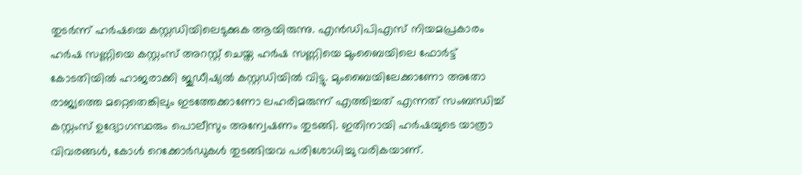തുടര്‍ന്ന് ഹര്‍ഷയെ കസ്റ്റഡിയിലെടുക്കുക ആയിരുന്നു. എന്‍ഡിപിഎസ് നിയമപ്രകാരം ഹര്‍ഷ സണ്ണിയെ കസ്റ്റംസ് അറസ്റ്റ് ചെയ്ത ഹര്‍ഷ സണ്ണിയെ മുംബൈയിലെ ഫോര്‍ട്ട് കോടതിയില്‍ ഹാജരാക്കി ജുഡീഷ്യല്‍ കസ്റ്റഡിയില്‍ വിട്ടു. മുംബൈയിലേക്കാണോ അതോ രാജ്യത്തെ മറ്റെതെങ്കിലും ഇടത്തേക്കാണോ ലഹരിമരുന്ന് എത്തിച്ചത് എന്നത് സംബന്ധിച്ച്‌ കസ്റ്റംസ് ഉദ്യോഗസ്ഥരും പൊലീസും അന്വേഷണം തുടങ്ങി. ഇതിനായി ഹര്‍ഷയുടെ യാത്രാ വിവരങ്ങള്‍, കോള്‍ റെക്കോര്‍ഡുകള്‍ തുടങ്ങിയവ പരിശോധിച്ചു വരികയാണ്.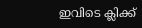ഇവിടെ ക്ലിക്ക്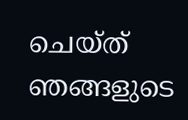ചെയ്ത് ഞങ്ങളുടെ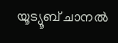യൂട്യൂബ് ചാനൽ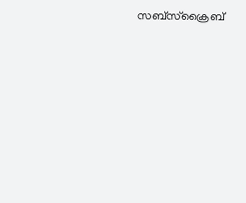സബ്സ്ക്രൈബ്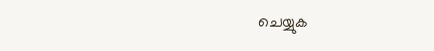ചെയ്യുക